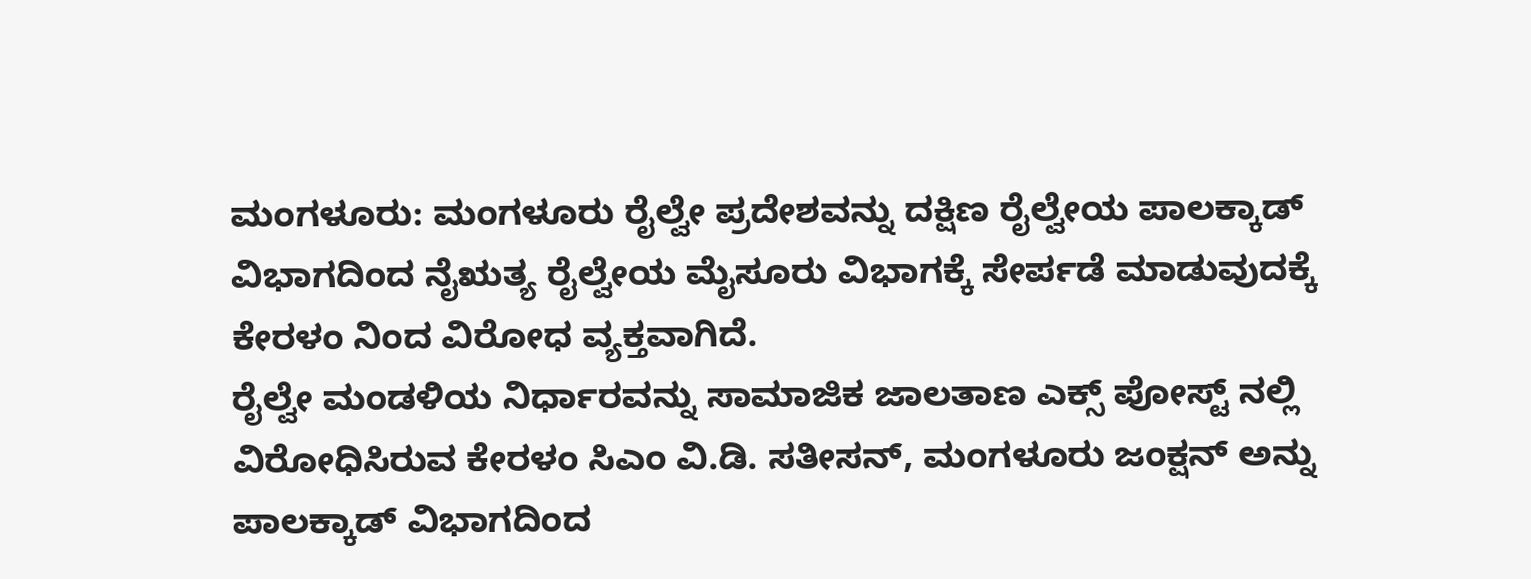ಮಂಗಳೂರು: ಮಂಗಳೂರು ರೈಲ್ವೇ ಪ್ರದೇಶವನ್ನು ದಕ್ಷಿಣ ರೈಲ್ವೇಯ ಪಾಲಕ್ಕಾಡ್ ವಿಭಾಗದಿಂದ ನೈಋತ್ಯ ರೈಲ್ವೇಯ ಮೈಸೂರು ವಿಭಾಗಕ್ಕೆ ಸೇರ್ಪಡೆ ಮಾಡುವುದಕ್ಕೆ ಕೇರಳಂ ನಿಂದ ವಿರೋಧ ವ್ಯಕ್ತವಾಗಿದೆ.
ರೈಲ್ವೇ ಮಂಡಳಿಯ ನಿರ್ಧಾರವನ್ನು ಸಾಮಾಜಿಕ ಜಾಲತಾಣ ಎಕ್ಸ್ ಪೋಸ್ಟ್ ನಲ್ಲಿ ವಿರೋಧಿಸಿರುವ ಕೇರಳಂ ಸಿಎಂ ವಿ.ಡಿ. ಸತೀಸನ್, ಮಂಗಳೂರು ಜಂಕ್ಷನ್ ಅನ್ನು ಪಾಲಕ್ಕಾಡ್ ವಿಭಾಗದಿಂದ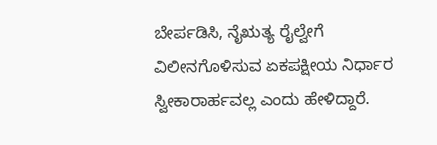ಬೇರ್ಪಡಿಸಿ, ನೈಋತ್ಯ ರೈಲ್ವೇಗೆ ವಿಲೀನಗೊಳಿಸುವ ಏಕಪಕ್ಷೀಯ ನಿರ್ಧಾರ ಸ್ವೀಕಾರಾರ್ಹವಲ್ಲ ಎಂದು ಹೇಳಿದ್ದಾರೆ.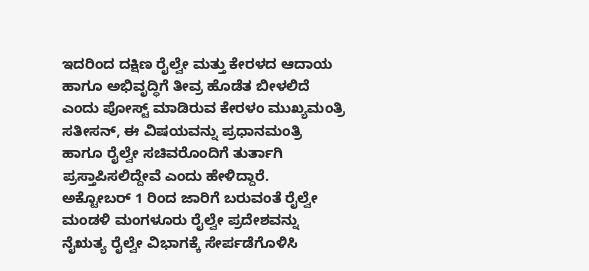ಇದರಿಂದ ದಕ್ಷಿಣ ರೈಲ್ವೇ ಮತ್ತು ಕೇರಳದ ಆದಾಯ ಹಾಗೂ ಅಭಿವೃದ್ಧಿಗೆ ತೀವ್ರ ಹೊಡೆತ ಬೀಳಲಿದೆ ಎಂದು ಪೋಸ್ಟ್ ಮಾಡಿರುವ ಕೇರಳಂ ಮುಖ್ಯಮಂತ್ರಿ ಸತೀಸನ್, ಈ ವಿಷಯವನ್ನು ಪ್ರಧಾನಮಂತ್ರಿ ಹಾಗೂ ರೈಲ್ವೇ ಸಚಿವರೊಂದಿಗೆ ತುರ್ತಾಗಿ ಪ್ರಸ್ತಾಪಿಸಲಿದ್ದೇವೆ ಎಂದು ಹೇಳಿದ್ದಾರೆ.
ಅಕ್ಟೋಬರ್ 1 ರಿಂದ ಜಾರಿಗೆ ಬರುವಂತೆ ರೈಲ್ವೇ ಮಂಡಳಿ ಮಂಗಳೂರು ರೈಲ್ವೇ ಪ್ರದೇಶವನ್ನು ನೈಋತ್ಯ ರೈಲ್ವೇ ವಿಭಾಗಕ್ಕೆ ಸೇರ್ಪಡೆಗೊಳಿಸಿ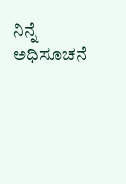ನಿನ್ನೆ ಅಧಿಸೂಚನೆ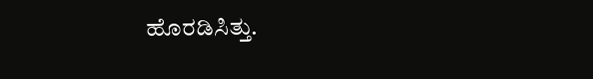ಹೊರಡಿಸಿತ್ತು.